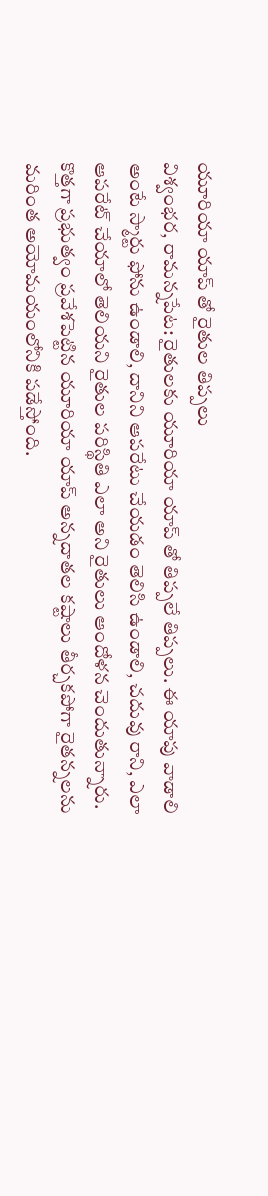యూరియా యాప్ తో రైతుల తిప్పలు
విశ్వంభర, రామన్నపేట: రైతులకు యూరియా యాప్ తో తిప్పలే తిప్పలు. ఈ యాపు వాడాలి అంటే స్మార్టు ఫోను ఉండాలి, దానిని ఆపరేటు చేయడం తెలిసి ఉండాలి, చదువు రాని, ఎలా ఆపరేట్ చేయాలో తెలియని రైతుల పరిస్థితి ఎలా అని రైతులు ఆందోళన చెందుతున్నారు. కొత్తగా ప్రభుత్వం ప్రవేశపెట్టిన యూరియా యాప్ అన్నదాతల కష్టాలు తీర్చకపోగా రైతన్నలను మరింత అయోమయంలోనికి పడేస్తోంది.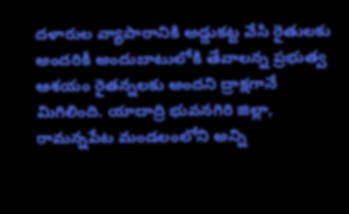దళారుల వ్యాపారానికి అడ్డుకట్ట వేసి రైతులకు అందరికీ అందుబాటులోకి తేవాలన్న ప్రభుత్వ ఆశయం రైతన్నలకు అందని ద్రాక్షగానే మిగిలింది. యాదాద్రి భువనగిరి జిల్లా, రామన్నపేట మండలంలోని అన్ని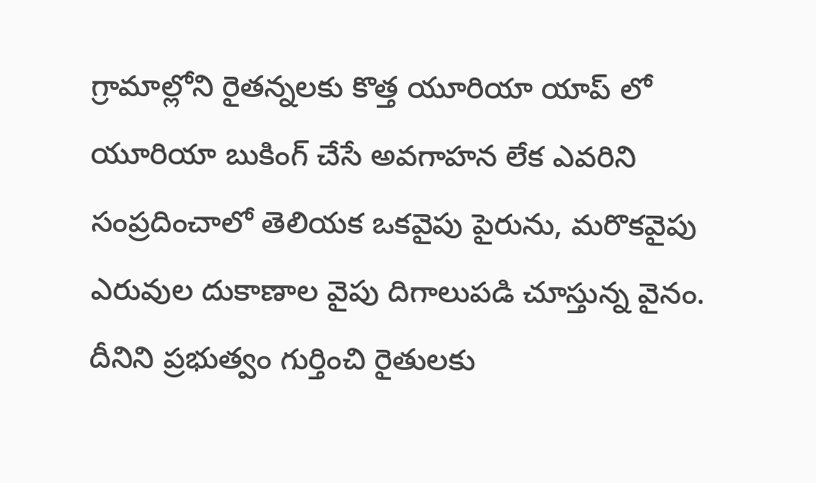గ్రామాల్లోని రైతన్నలకు కొత్త యూరియా యాప్ లో యూరియా బుకింగ్ చేసే అవగాహన లేక ఎవరిని సంప్రదించాలో తెలియక ఒకవైపు పైరును, మరొకవైపు ఎరువుల దుకాణాల వైపు దిగాలుపడి చూస్తున్న వైనం. దీనిని ప్రభుత్వం గుర్తించి రైతులకు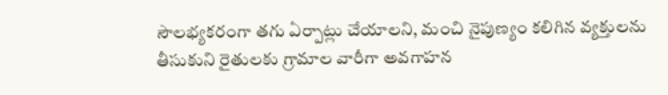సౌలభ్యకరంగా తగు ఏర్పాట్లు చేయాలని, మంచి నైపుణ్యం కలిగిన వ్యక్తులను తీసుకుని రైతులకు గ్రామాల వారీగా అవగాహన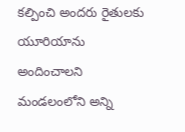కల్పించి అందరు రైతులకు యూరియాను అందించాలని మండలంలోని అన్ని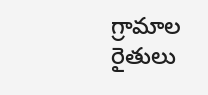గ్రామాల రైతులు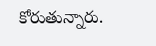కోరుతున్నారు.